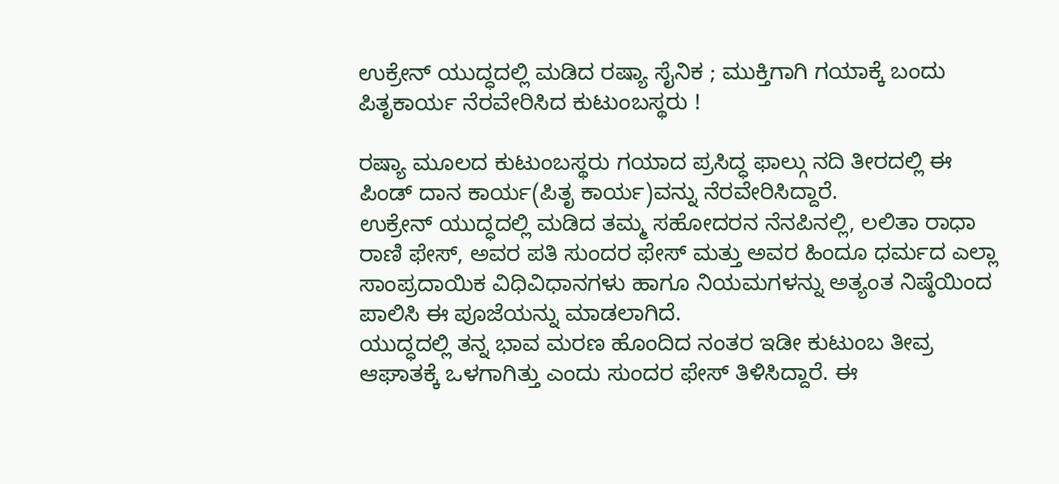ಉಕ್ರೇನ್‌ ಯುದ್ಧದಲ್ಲಿ ಮಡಿದ ರಷ್ಯಾ ಸೈನಿಕ ; ಮುಕ್ತಿಗಾಗಿ ಗಯಾಕ್ಕೆ ಬಂದು ಪಿತೃಕಾರ್ಯ ನೆರವೇರಿಸಿದ ಕುಟುಂಬಸ್ಥರು !

ರಷ್ಯಾ ಮೂಲದ ಕುಟುಂಬಸ್ಥರು ಗಯಾದ ಪ್ರಸಿದ್ಧ ಫಾಲ್ಗು ನದಿ ತೀರದಲ್ಲಿ ಈ ಪಿಂಡ್ ದಾನ ಕಾರ್ಯ(ಪಿತೃ ಕಾರ್ಯ)ವನ್ನು ನೆರವೇರಿಸಿದ್ದಾರೆ.
ಉಕ್ರೇನ್‌ ಯುದ್ಧದಲ್ಲಿ ಮಡಿದ ತಮ್ಮ ಸಹೋದರನ ನೆನಪಿನಲ್ಲಿ, ಲಲಿತಾ ರಾಧಾ ರಾಣಿ ಫೇಸ್, ಅವರ ಪತಿ ಸುಂದರ ಫೇಸ್ ಮತ್ತು ಅವರ ಹಿಂದೂ ಧರ್ಮದ ಎಲ್ಲಾ ಸಾಂಪ್ರದಾಯಿಕ ವಿಧಿವಿಧಾನಗಳು ಹಾಗೂ ನಿಯಮಗಳನ್ನು ಅತ್ಯಂತ ನಿಷ್ಠೆಯಿಂದ ಪಾಲಿಸಿ ಈ ಪೂಜೆಯನ್ನು ಮಾಡಲಾಗಿದೆ.
ಯುದ್ಧದಲ್ಲಿ ತನ್ನ ಭಾವ ಮರಣ ಹೊಂದಿದ ನಂತರ ಇಡೀ ಕುಟುಂಬ ತೀವ್ರ ಆಘಾತಕ್ಕೆ ಒಳಗಾಗಿತ್ತು ಎಂದು ಸುಂದರ ಫೇಸ್ ತಿಳಿಸಿದ್ದಾರೆ. ಈ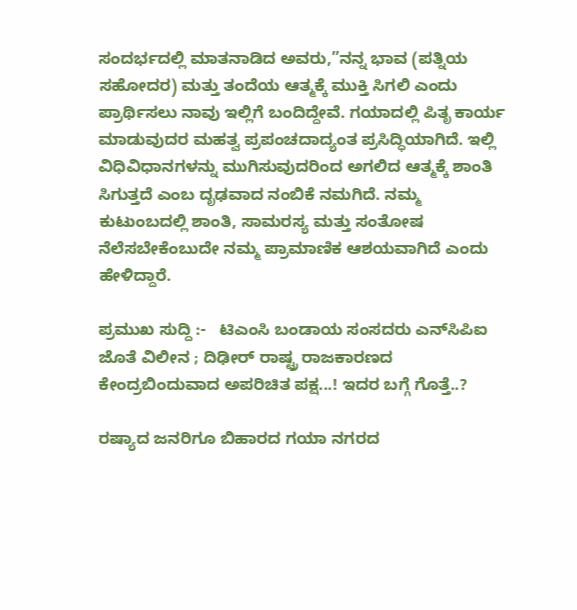ಸಂದರ್ಭದಲ್ಲಿ ಮಾತನಾಡಿದ ಅವರು,”ನನ್ನ ಭಾವ (ಪತ್ನಿಯ ಸಹೋದರ) ಮತ್ತು ತಂದೆಯ ಆತ್ಮಕ್ಕೆ ಮುಕ್ತಿ ಸಿಗಲಿ ಎಂದು ಪ್ರಾರ್ಥಿಸಲು ನಾವು ಇಲ್ಲಿಗೆ ಬಂದಿದ್ದೇವೆ. ಗಯಾದಲ್ಲಿ ಪಿತೃ ಕಾರ್ಯ ಮಾಡುವುದರ ಮಹತ್ವ ಪ್ರಪಂಚದಾದ್ಯಂತ ಪ್ರಸಿದ್ಧಿಯಾಗಿದೆ. ಇಲ್ಲಿ ವಿಧಿವಿಧಾನಗಳನ್ನು ಮುಗಿಸುವುದರಿಂದ ಅಗಲಿದ ಆತ್ಮಕ್ಕೆ ಶಾಂತಿ ಸಿಗುತ್ತದೆ ಎಂಬ ದೃಢವಾದ ನಂಬಿಕೆ ನಮಗಿದೆ. ನಮ್ಮ ಕುಟುಂಬದಲ್ಲಿ ಶಾಂತಿ, ಸಾಮರಸ್ಯ ಮತ್ತು ಸಂತೋಷ ನೆಲೆಸಬೇಕೆಂಬುದೇ ನಮ್ಮ ಪ್ರಾಮಾಣಿಕ ಆಶಯವಾಗಿದೆ ಎಂದು ಹೇಳಿದ್ದಾರೆ.

ಪ್ರಮುಖ ಸುದ್ದಿ :-   ಟಿಎಂಸಿ ಬಂಡಾಯ ಸಂಸದರು ಎನ್‌ಸಿಪಿಐ ಜೊತೆ ವಿಲೀನ ; ದಿಢೀರ್‌ ರಾಷ್ಟ್ರ ರಾಜಕಾರಣದ ಕೇಂದ್ರಬಿಂದುವಾದ ಅಪರಿಚಿತ ಪಕ್ಷ...! ಇದರ ಬಗ್ಗೆ ಗೊತ್ತೆ..?

ರಷ್ಯಾದ ಜನರಿಗೂ ಬಿಹಾರದ ಗಯಾ ನಗರದ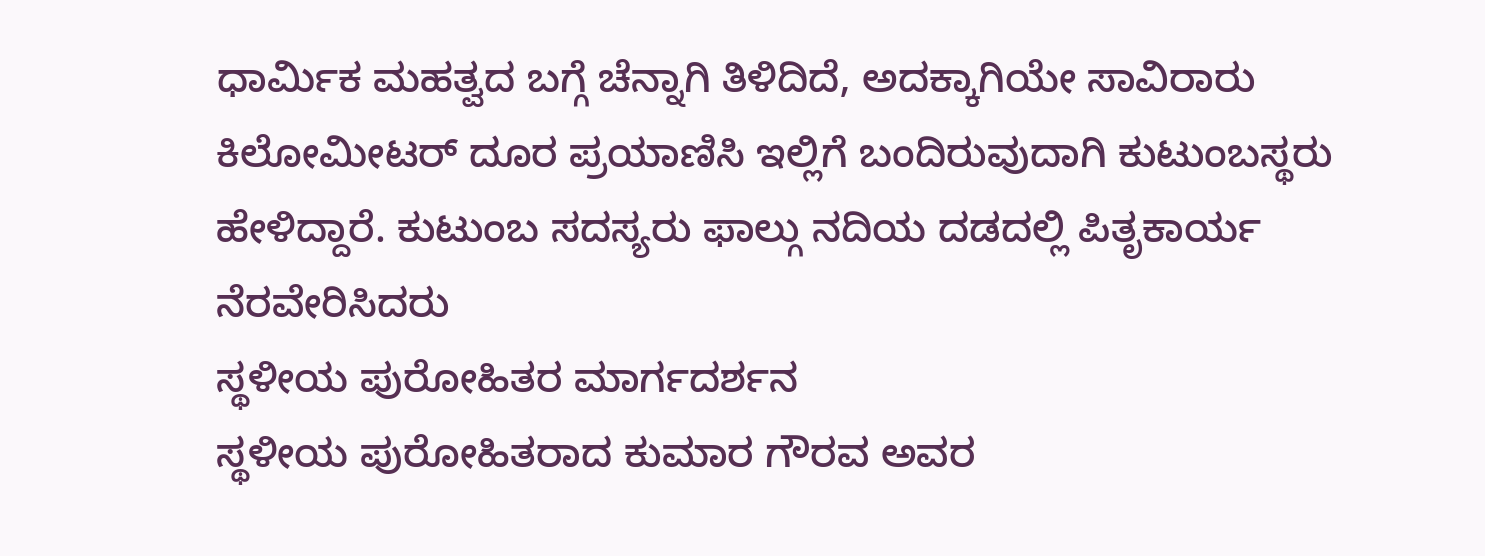ಧಾರ್ಮಿಕ ಮಹತ್ವದ ಬಗ್ಗೆ ಚೆನ್ನಾಗಿ ತಿಳಿದಿದೆ, ಅದಕ್ಕಾಗಿಯೇ ಸಾವಿರಾರು ಕಿಲೋಮೀಟರ್ ದೂರ ಪ್ರಯಾಣಿಸಿ ಇಲ್ಲಿಗೆ ಬಂದಿರುವುದಾಗಿ ಕುಟುಂಬಸ್ಥರು ಹೇಳಿದ್ದಾರೆ. ಕುಟುಂಬ ಸದಸ್ಯರು ಫಾಲ್ಗು ನದಿಯ ದಡದಲ್ಲಿ ಪಿತೃಕಾರ್ಯ ನೆರವೇರಿಸಿದರು
ಸ್ಥಳೀಯ ಪುರೋಹಿತರ ಮಾರ್ಗದರ್ಶನ
ಸ್ಥಳೀಯ ಪುರೋಹಿತರಾದ ಕುಮಾರ ಗೌರವ ಅವರ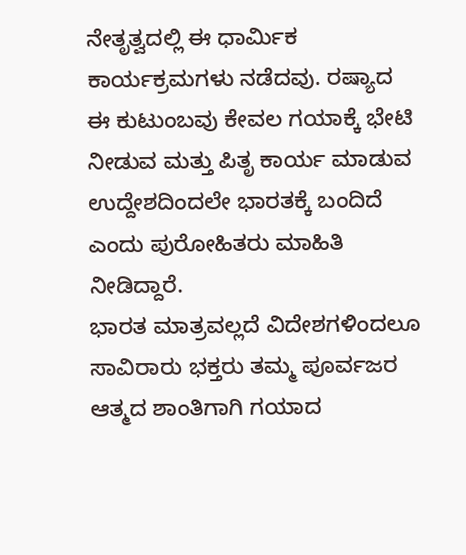ನೇತೃತ್ವದಲ್ಲಿ ಈ ಧಾರ್ಮಿಕ ಕಾರ್ಯಕ್ರಮಗಳು ನಡೆದವು. ರಷ್ಯಾದ ಈ ಕುಟುಂಬವು ಕೇವಲ ಗಯಾಕ್ಕೆ ಭೇಟಿ ನೀಡುವ ಮತ್ತು ಪಿತೃ ಕಾರ್ಯ ಮಾಡುವ ಉದ್ದೇಶದಿಂದಲೇ ಭಾರತಕ್ಕೆ ಬಂದಿದೆ ಎಂದು ಪುರೋಹಿತರು ಮಾಹಿತಿ ನೀಡಿದ್ದಾರೆ.
ಭಾರತ ಮಾತ್ರವಲ್ಲದೆ ವಿದೇಶಗಳಿಂದಲೂ ಸಾವಿರಾರು ಭಕ್ತರು ತಮ್ಮ ಪೂರ್ವಜರ ಆತ್ಮದ ಶಾಂತಿಗಾಗಿ ಗಯಾದ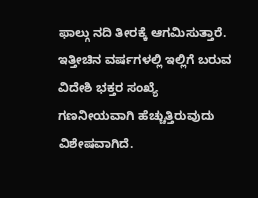ಫಾಲ್ಗು ನದಿ ತೀರಕ್ಕೆ ಆಗಮಿಸುತ್ತಾರೆ. ಇತ್ತೀಚಿನ ವರ್ಷಗಳಲ್ಲಿ ಇಲ್ಲಿಗೆ ಬರುವ ವಿದೇಶಿ ಭಕ್ತರ ಸಂಖ್ಯೆ ಗಣನೀಯವಾಗಿ ಹೆಚ್ಚುತ್ತಿರುವುದು ವಿಶೇಷವಾಗಿದೆ.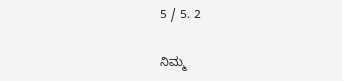5 / 5. 2

ನಿಮ್ಮ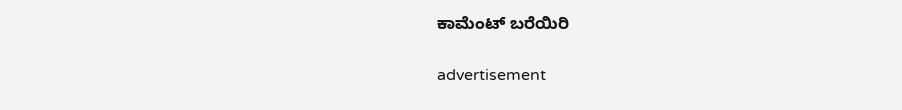ಕಾಮೆಂಟ್ ಬರೆಯಿರಿ

advertisement